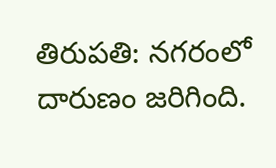తిరుపతి: నగరంలో దారుణం జరిగింది.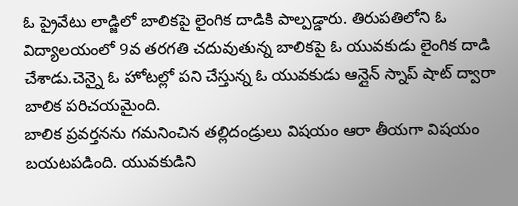ఓ ప్రైవేటు లాడ్జిలో బాలికపై లైంగిక దాడికి పాల్పడ్డారు. తిరుపతిలోని ఓ విద్యాలయంలో 9వ తరగతి చదువుతున్న బాలికపై ఓ యువకుడు లైంగిక దాడి చేశాడు.చెన్నై ఓ హోటల్లో పని చేస్తున్న ఓ యువకుడు ఆన్లైన్ స్నాప్ షాట్ ద్వారా బాలిక పరిచయమైంది.
బాలిక ప్రవర్తనను గమనించిన తల్లిదండ్రులు విషయం ఆరా తీయగా విషయం బయటపడింది. యువకుడిని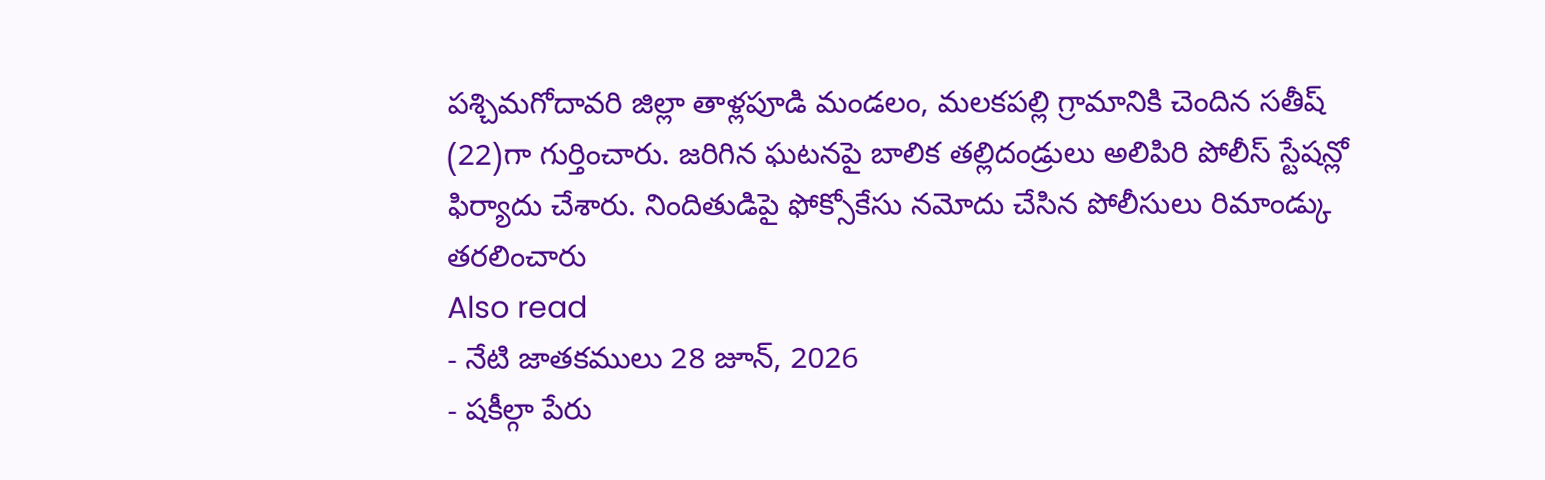పశ్చిమగోదావరి జిల్లా తాళ్లపూడి మండలం, మలకపల్లి గ్రామానికి చెందిన సతీష్ (22)గా గుర్తించారు. జరిగిన ఘటనపై బాలిక తల్లిదండ్రులు అలిపిరి పోలీస్ స్టేషన్లో ఫిర్యాదు చేశారు. నిందితుడిపై ఫోక్సోకేసు నమోదు చేసిన పోలీసులు రిమాండ్కు తరలించారు
Also read
- నేటి జాతకములు 28 జూన్, 2026
- షకీల్గా పేరు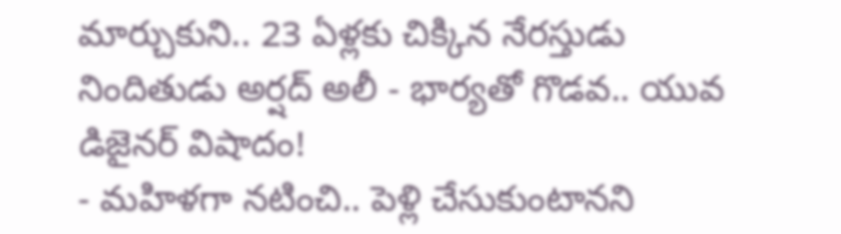మార్చుకుని.. 23 ఏళ్లకు చిక్కిన నేరస్తుడు
నిందితుడు అర్షద్ అలీ - భార్యతో గొడవ.. యువ డిజైనర్ విషాదం!
- మహిళగా నటించి.. పెళ్లి చేసుకుంటానని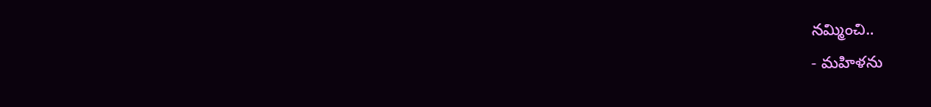నమ్మించి..
- మహిళను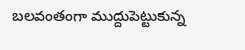బలవంతంగా ముద్దుపెట్టుకున్న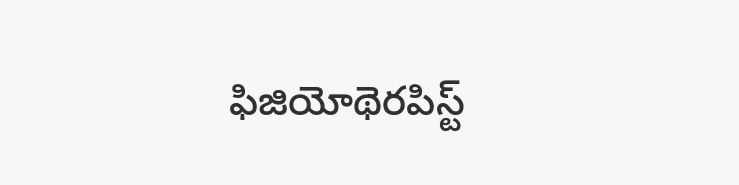ఫిజియోథెరపిస్ట్